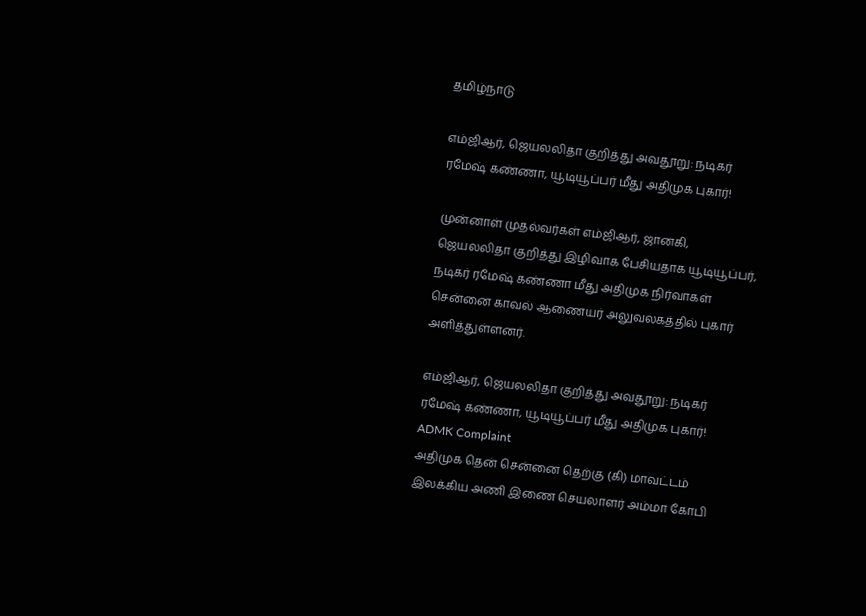தமிழ்நாடு

எம்ஜிஆர், ஜெயலலிதா குறித்து அவதூறு: நடிகர் ரமேஷ் கண்ணா, யூடியூப்பர் மீது அதிமுக புகார்!

முன்னாள் முதல்வர்கள் எம்ஜிஆர், ஜானகி, ஜெயலலிதா குறித்து இழிவாக பேசியதாக யூடியூப்பர், நடிகர் ரமேஷ் கண்ணா மீது அதிமுக நிர்வாகள் சென்னை காவல் ஆணையர் அலுவலகத்தில் புகார் அளித்துள்ளனர்.

எம்ஜிஆர், ஜெயலலிதா குறித்து அவதூறு: நடிகர் ரமேஷ் கண்ணா, யூடியூப்பர் மீது அதிமுக புகார்!
ADMK Complaint
அதிமுக தென் சென்னை தெற்கு (கி) மாவட்டம் இலக்கிய அணி இணை செயலாளர் அம்மா கோபி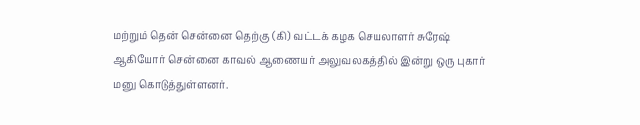மற்றும் தென் சென்னை தெற்கு (கி) வட்டக் கழக செயலாளர் சுரேஷ் ஆகியோர் சென்னை காவல் ஆணையர் அலுவலகத்தில் இன்று ஒரு புகார் மனு கொடுத்துள்ளனர்.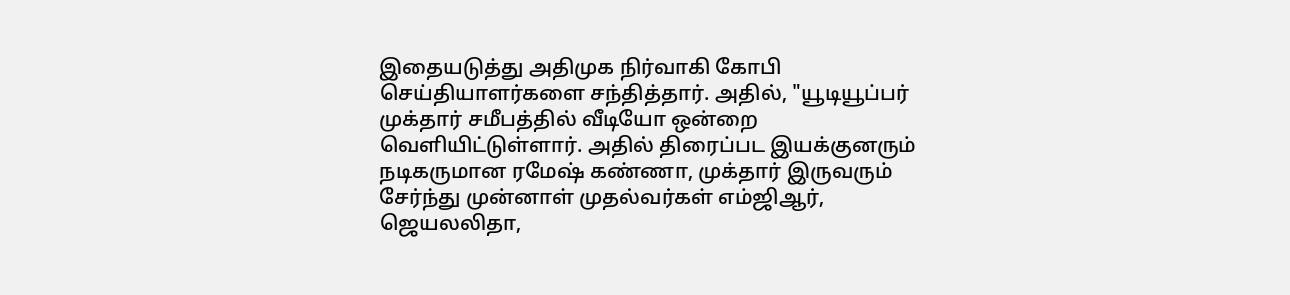இதையடுத்து அதிமுக நிர்வாகி கோபி செய்தியாளர்களை சந்தித்தார். அதில், "யூடியூப்பர் முக்தார் சமீபத்தில் வீடியோ ஒன்றை வெளியிட்டுள்ளார். அதில் திரைப்பட இயக்குனரும் நடிகருமான ரமேஷ் கண்ணா, முக்தார் இருவரும் சேர்ந்து முன்னாள் முதல்வர்கள் எம்ஜிஆர், ஜெயலலிதா,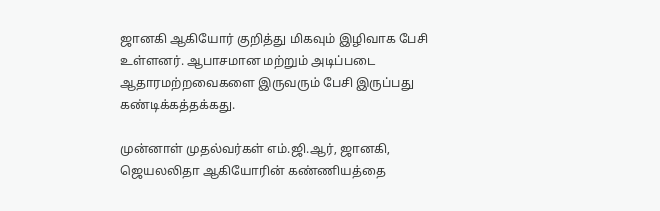ஜானகி ஆகியோர் குறித்து மிகவும் இழிவாக பேசி உள்ளனர். ஆபாசமான மற்றும் அடிப்படை ஆதாரமற்றவைகளை இருவரும் பேசி இருப்பது கண்டிக்கத்தக்கது.

முன்னாள் முதல்வர்கள் எம்.ஜி.ஆர், ஜானகி, ஜெயலலிதா ஆகியோரின் கண்ணியத்தை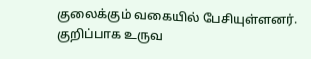குலைக்கும் வகையில் பேசியுள்ளனர். குறிப்பாக உருவ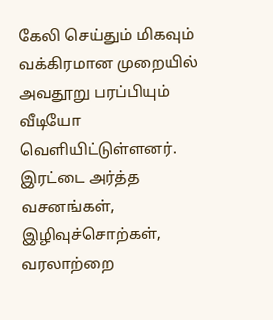கேலி செய்தும் மிகவும் வக்கிரமான முறையில் அவதூறு பரப்பியும் வீடியோ வெளியிட்டுள்ளனர். இரட்டை அர்த்த வசனங்கள், இழிவுச்சொற்கள், வரலாற்றை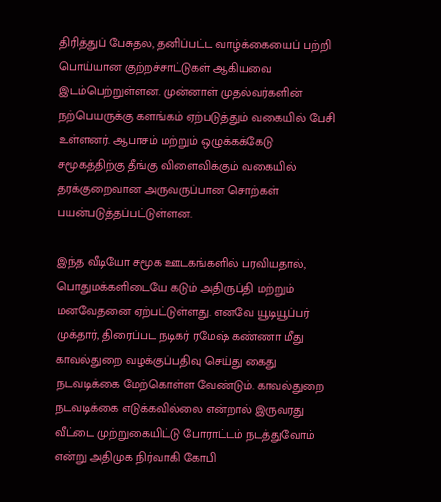திரித்துப் பேசுதல, தனிப்பட்ட வாழ்க்கையைப் பற்றி பொய்யான குற்றச்சாட்டுகள் ஆகியவை இடம்பெற்றுள்ளன. முன்னாள் முதல்வர்களின் நற்பெயருக்கு களங்கம் ஏற்படுத்தும் வகையில் பேசி உள்ளனர். ஆபாசம் மற்றும் ஒழுக்கக்கேடு சமூகத்திற்கு தீங்கு விளைவிக்கும் வகையில் தரக்குறைவான அருவருப்பான சொற்கள் பயன்படுத்தப்பட்டுள்ளன.

இந்த வீடியோ சமூக ஊடகங்களில் பரவியதால், பொதுமக்களிடையே கடும் அதிருப்தி மற்றும் மனவேதனை ஏற்பட்டுள்ளது. எனவே யூடியூப்பர் முக்தார், திரைப்பட நடிகர் ரமேஷ் கண்ணா மீது காவல்துறை வழக்குப்பதிவு செய்து கைது நடவடிக்கை மேற்கொள்ள வேண்டும். காவல்துறை நடவடிக்கை எடுக்கவில்லை என்றால் இருவரது வீட்டை முற்றுகையிட்டு போராட்டம் நடத்துவோம் என்று அதிமுக நிர்வாகி கோபி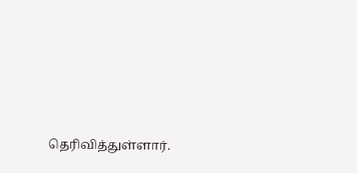தெரிவித்துள்ளார்.